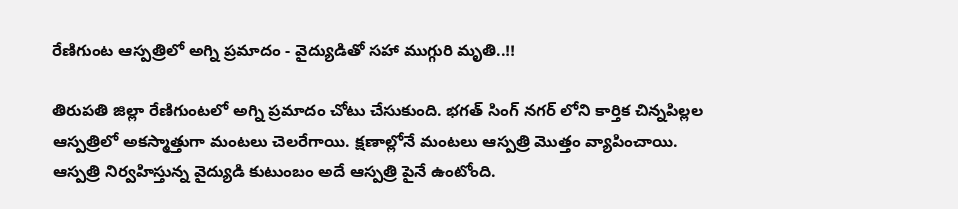రేణిగుంట ఆస్పత్రిలో అగ్ని ప్రమాదం - వైద్యుడితో సహా ముగ్గురి మృతి..!!

తిరుపతి జిల్లా రేణిగుంటలో అగ్ని ప్రమాదం చోటు చేసుకుంది. భగత్ సింగ్ నగర్ లోని కార్తిక చిన్నపిల్లల ఆస్పత్రిలో అకస్మాత్తుగా మంటలు చెలరేగాయి. క్షణాల్లోనే మంటలు ఆస్పత్రి మొత్తం వ్యాపించాయి. ఆస్పత్రి నిర్వహిస్తున్న వైద్యుడి కుటుంబం అదే ఆస్పత్రి పైనే ఉంటోంది.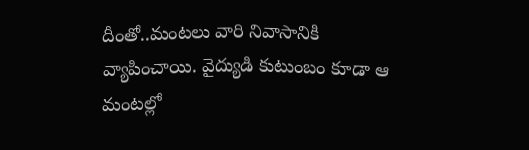దీంతో..మంటలు వారి నివాసానికి వ్యాపించాయి. వైద్యుడి కుటుంబం కూడా ఆ మంటల్లో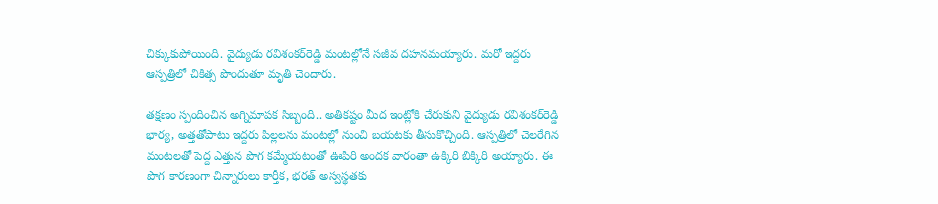చిక్కుకుపోయింది. వైద్యుడు రవిశంకర్‌రెడ్డి మంటల్లోనే సజీవ దహనమయ్యారు. మరో ఇద్దరు ఆస్పత్రిలో చికిత్స పొందుతూ మృతి చెందారు.

తక్షణం స్పందించిన అగ్నిమాపక సిబ్బంది.. అతికష్టం మీద ఇంట్లోకి చేరుకుని వైద్యుడు రవిశంకర్‌రెడ్డి భార్య, అత్తతోపాటు ఇద్దరు పిల్లలను మంటల్లో నుంచి బయటకు తీసుకొచ్చింది. ఆస్పత్రిలో చెలరేగిన మంటలతో పెద్ద ఎత్తున పొగ కమ్మేయటంతో ఊపిరి అందక వారంతా ఉక్కిరి బిక్కిరి అయ్యారు. ఈ పొగ కారణంగా చిన్నారులు కార్తీక, భరత్‌ అస్వస్థతకు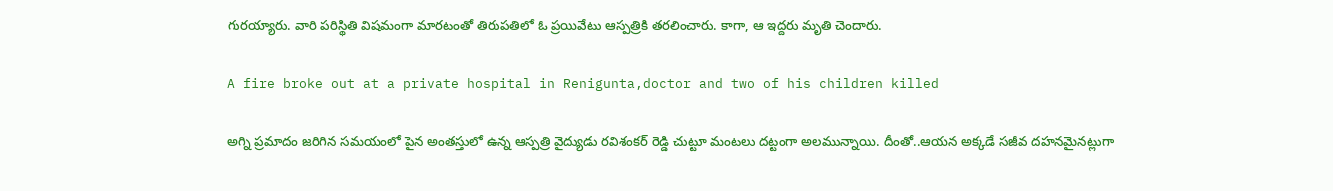గురయ్యారు. వారి పరిస్థితి విషమంగా మారటంతో తిరుపతిలో ఓ ప్రయివేటు ఆస్పత్రికి తరలించారు. కాగా, ఆ ఇద్దరు మృతి చెందారు.

A fire broke out at a private hospital in Renigunta,doctor and two of his children killed

అగ్ని ప్రమాదం జరిగిన సమయంలో పైన అంతస్తులో ఉన్న ఆస్పత్రి వైద్యుడు రవిశంకర్ రెడ్డి చుట్టూ మంటలు దట్టంగా అలమున్నాయి. దీంతో..ఆయన అక్కడే సజీవ దహనమైనట్లుగా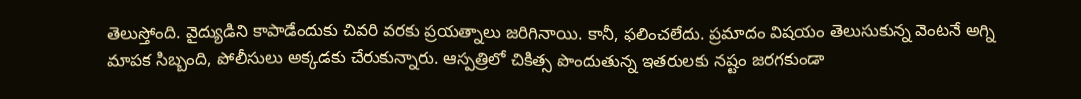తెలుస్తోంది. వైద్యుడిని కాపాడేందుకు చివరి వరకు ప్రయత్నాలు జరిగినాయి. కానీ, ఫలించలేదు. ప్రమాదం విషయం తెలుసుకున్న వెంటనే అగ్ని మాపక సిబ్బంది, పోలీసులు అక్కడకు చేరుకున్నారు. ఆస్పత్రిలో చికిత్స పొందుతున్న ఇతరులకు నష్టం జరగకుండా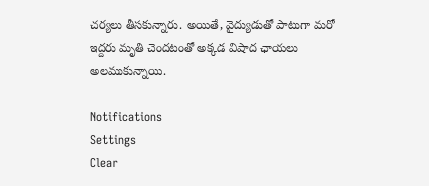చర్యలు తీసకున్నారు. అయితే, వైద్యుడుతో పాటుగా మరో ఇద్దరు మృతి చెందటంతో అక్కడ విషాద ఛాయలు అలముకున్నాయి.

Notifications
Settings
Clear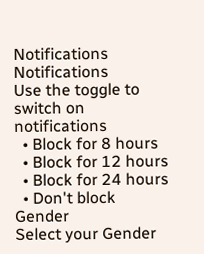Notifications
Notifications
Use the toggle to switch on notifications
  • Block for 8 hours
  • Block for 12 hours
  • Block for 24 hours
  • Don't block
Gender
Select your Gender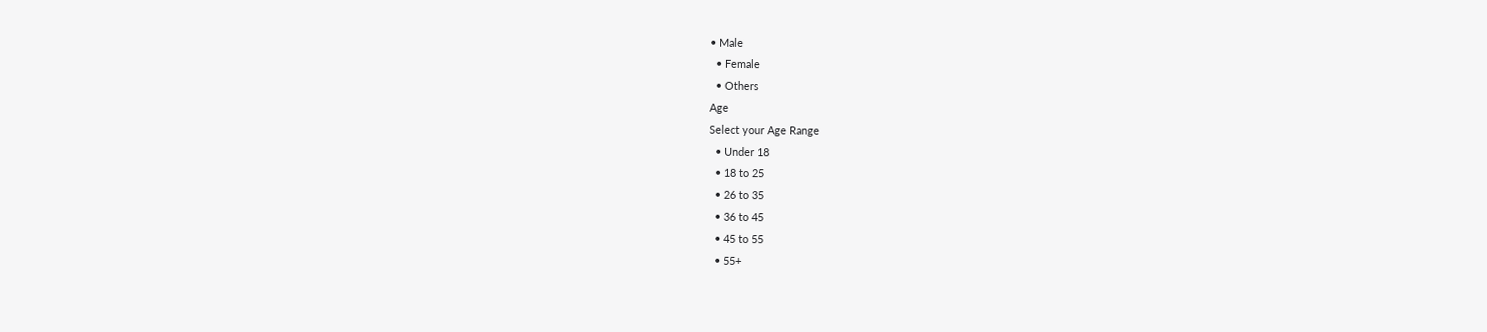• Male
  • Female
  • Others
Age
Select your Age Range
  • Under 18
  • 18 to 25
  • 26 to 35
  • 36 to 45
  • 45 to 55
  • 55+